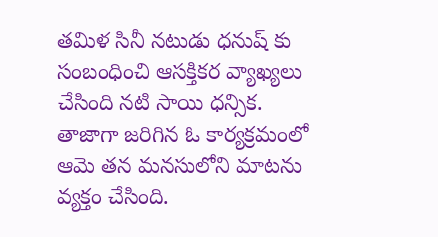తమిళ సినీ నటుడు ధనుష్ కు సంబంధించి ఆసక్తికర వ్యాఖ్యలు చేసింది నటి సాయి ధన్సిక. తాజాగా జరిగిన ఓ కార్యక్రమంలో ఆమె తన మనసులోని మాటను వ్యక్తం చేసింది.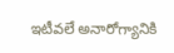ఇటీవలే అనారోగ్యానికి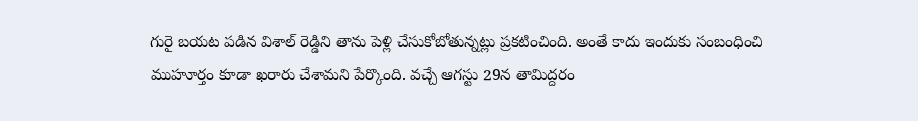గురై బయట పడిన విశాల్ రెడ్డిని తాను పెళ్లి చేసుకోబోతున్నట్లు ప్రకటించింది. అంతే కాదు ఇందుకు సంబంధించి ముహూర్తం కూడా ఖరారు చేశామని పేర్కొంది. వచ్చే ఆగస్టు 29న తామిద్దరం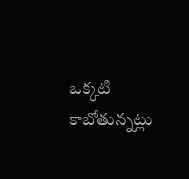ఒక్కటి కాబోతున్నట్లు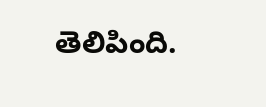తెలిపింది.